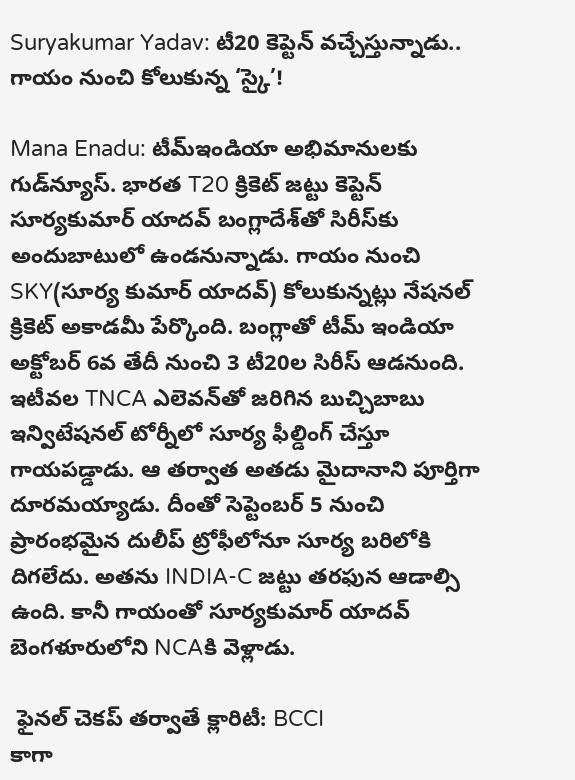Suryakumar Yadav: టీ20 కెప్టెన్ వచ్చేస్తున్నాడు.. గాయం నుంచి కోలుకున్న ‘స్కై’!

Mana Enadu: టీమ్ఇండియా అభిమానులకు గుడ్‌న్యూస్. భారత T20 క్రికెట్ జట్టు కెప్టెన్ సూర్యకుమార్ యాదవ్ బంగ్లాదేశ్‌తో సిరీస్‌కు అందుబాటులో ఉండనున్నాడు. గాయం నుంచి SKY(సూర్య కుమార్ యాదవ్) కోలుకున్నట్లు నేషనల్ క్రికెట్ అకాడమీ పేర్కొంది. బంగ్లాతో టీమ్ ఇండియా అక్టోబర్ 6వ తేదీ నుంచి 3 టీ20ల సిరీస్ ఆడనుంది. ఇటీవల TNCA ఎలెవన్‌తో జరిగిన బుచ్చిబాబు ఇన్విటేషనల్ టోర్నీలో సూర్య ఫీల్డింగ్ చేస్తూ గాయపడ్డాడు. ఆ తర్వాత అతడు మైదానాని పూర్తిగా దూరమయ్యాడు. దీంతో సెప్టెంబర్ 5 నుంచి ప్రారంభమైన దులీప్ ట్రోఫీలోనూ సూర్య బరిలోకి దిగలేదు. అతను INDIA-C జట్టు తరఫున ఆడాల్సి ఉంది. కానీ గాయంతో సూర్యకుమార్ యాదవ్ బెంగళూరులోని NCAకి వెళ్లాడు.

 ఫైనల్ చెకప్ తర్వాతే క్లారిటీ: BCCI
కాగా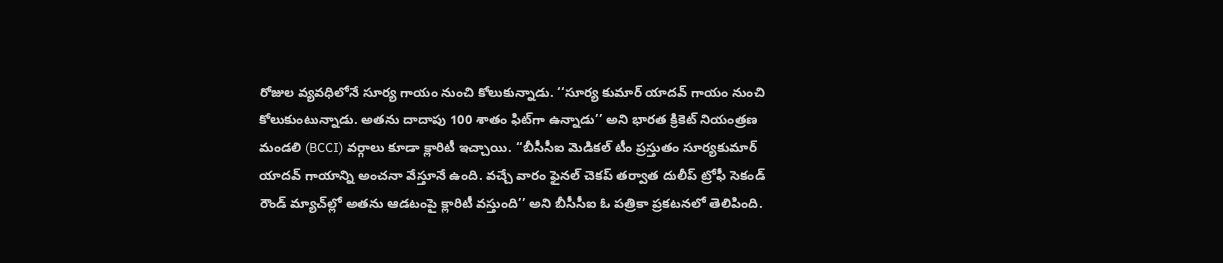రోజుల వ్యవధిలోనే సూర్య గాయం నుంచి కోలుకున్నాడు. ‘‘సూర్య కుమార్ యాదవ్ గాయం నుంచి కోలుకుంటున్నాడు. అతను దాదాపు 100 శాతం ఫిట్‌గా ఉన్నాడు’’ అని భారత క్రికెట్ నియంత్రణ మండలి (BCCI) వర్గాలు కూడా క్లారిటీ ఇచ్చాయి. ‘‘బీసీసీఐ మెడికల్ టీం ప్రస్తుతం సూర్యకుమార్ యాదవ్ గాయాన్ని అంచనా వేస్తూనే ఉంది. వచ్చే వారం ఫైనల్ చెకప్ తర్వాత దులీప్ ట్రోఫీ సెకండ్ రౌండ్ మ్యాచ్‌ల్లో అతను ఆడటంపై క్లారిటీ వస్తుంది’’ అని బీసీసీఐ ఓ పత్రికా ప్రకటనలో తెలిపింది.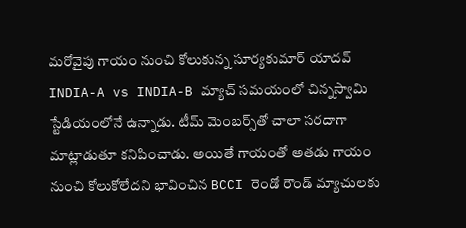మరోవైపు గాయం నుంచి కోలుకున్న సూర్యకుమార్ యాదవ్ INDIA-A vs INDIA-B మ్యాచ్‌ సమయంలో చిన్నస్వామి స్టేడియంలోనే ఉన్నాడు. టీమ్ మెంబర్స్‌తో చాలా సరదాగా మాట్లాడుతూ కనిపించాడు. అయితే గాయంతో అతడు గాయం నుంచి కోలుకోలేదని భావించిన BCCI రెండో రౌండ్ మ్యాచులకు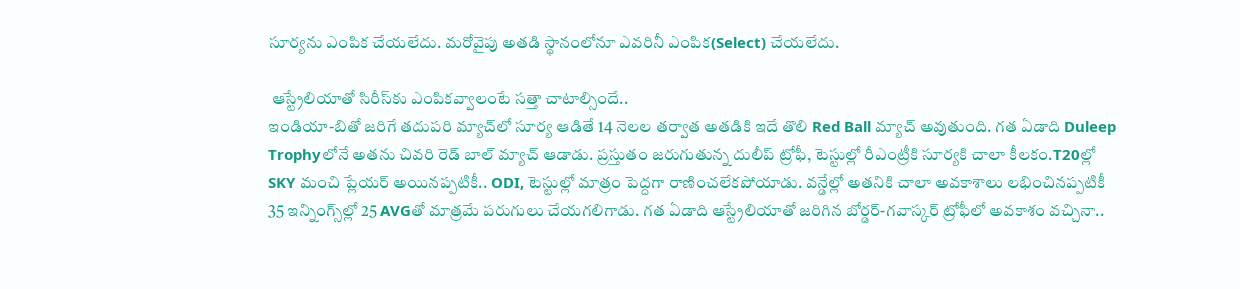సూర్యను ఎంపిక చేయలేదు. మరోవైపు అతడి స్థానంలోనూ ఎవరినీ ఎంపిక(Select) చేయలేదు.

 ఆస్ట్రేలియాతో సిరీస్‌కు ఎంపికవ్వాలంటే సత్తా చాటాల్సిందే..
ఇండియా-బితో జరిగే తదుపరి మ్యాచ్‌లో సూర్య ఆడితే 14 నెలల తర్వాత అతడికి ఇదే తొలి Red Ball మ్యాచ్ అవుతుంది. గత ఏడాది Duleep Trophyలోనే అతను చివరి రెడ్ బాల్ మ్యాచ్ ఆడాడు. ప్రస్తుతం జరుగుతున్న దులీప్ ట్రోఫీ, టెస్టుల్లో రీఎంట్రీకి సూర్యకి చాలా కీలకం.T20ల్లో SKY మంచి ప్లేయర్ అయినప్పటికీ.. ODI, టెస్టుల్లో మాత్రం పెద్దగా రాణించలేకపోయాడు. వన్డేల్లో అతనికి చాలా అవకాశాలు లభించినప్పటికీ 35 ఇన్నింగ్స్‌ల్లో 25 AVGతో మాత్రమే పరుగులు చేయగలిగాడు. గత ఏడాది ఆస్ట్రేలియాతో జరిగిన బోర్డర్-గవాస్కర్ ట్రోఫీలో అవకాశం వచ్చినా..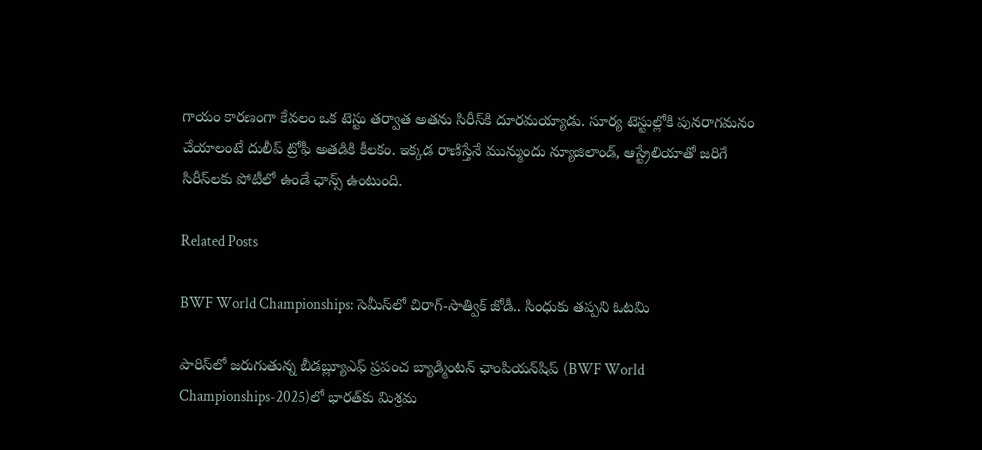గాయం కారణంగా కేవలం ఒక టెస్టు తర్వాత అతను సిరీస్‌కి దూరమయ్యాడు. సూర్య టెస్టుల్లోకి పునరాగమనం చేయాలంటే దులీప్ ట్రోఫీ అతడికి కీలకం. ఇక్కడ రాణిస్తేనే మున్ముందు న్యూజిలాండ్, ఆస్ట్రేలియాతో జరిగే సిరీస్‌లకు పోటీలో ఉండే ఛాన్స్‌ ఉంటుంది.

Related Posts

BWF World Championships: సెమీస్‌లో చిరాగ్-సాత్విక్ జోడీ.. సింధుకు తప్పని ఓటమి

పారిస్‌లో జరుగుతున్న బీడబ్ల్యూఎఫ్ ప్రపంచ బ్యాడ్మింటన్ ఛాంపియన్‌షిప్ (BWF World Championships-2025)లో భారత్‌కు మిశ్రమ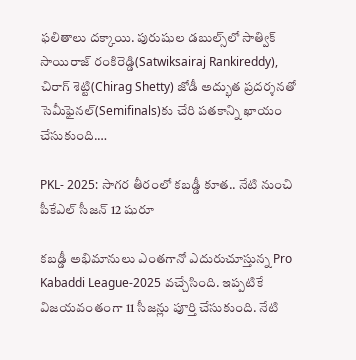ఫలితాలు దక్కాయి. పురుషుల డబుల్స్‌లో సాత్విక్‌ సాయిరాజ్ రంకిరెడ్డి(Satwiksairaj Rankireddy), చిరాగ్ శెట్టి(Chirag Shetty) జోడీ అద్భుత ప్రదర్శనతో సెమీఫైనల్‌(Semifinals)కు చేరి పతకాన్ని ఖాయం చేసుకుంది.…

PKL- 2025: సాగర తీరంలో కబడ్డీ కూత.. నేటి నుంచి పీకేఎల్ సీజన్ 12 షురూ

క‌బ‌డ్డీ అభిమానులు ఎంత‌గానో ఎదురుచూస్తున్న Pro Kabaddi League-2025 వ‌చ్చేసింది. ఇప్ప‌టికే విజ‌యవంతంగా 11 సీజ‌న్లు పూర్తి చేసుకుంది. నేటి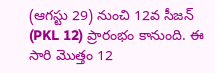(ఆగ‌స్టు 29) నుంచి 12వ సీజ‌న్ (PKL 12) ప్రారంభం కానుంది. ఈ సారి మొత్తం 12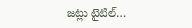జ‌ట్లు టైటిల్…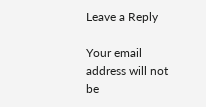Leave a Reply

Your email address will not be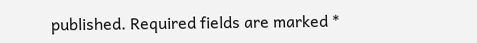published. Required fields are marked *